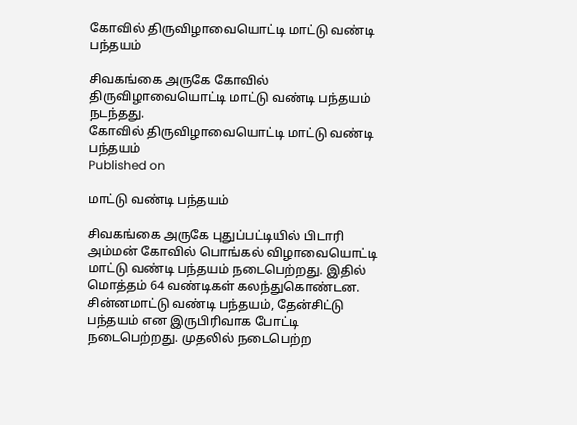கோவில் திருவிழாவையொட்டி மாட்டு வண்டி பந்தயம்

சிவகங்கை அருகே கோவில் திருவிழாவையொட்டி மாட்டு வண்டி பந்தயம் நடந்தது.
கோவில் திருவிழாவையொட்டி மாட்டு வண்டி பந்தயம்
Published on

மாட்டு வண்டி பந்தயம்

சிவகங்கை அருகே புதுப்பட்டியில் பிடாரி அம்மன் கோவில் பொங்கல் விழாவையொட்டி மாட்டு வண்டி பந்தயம் நடைபெற்றது. இதில் மொத்தம் 64 வண்டிகள் கலந்துகொண்டன. சின்னமாட்டு வண்டி பந்தயம், தேன்சிட்டு பந்தயம் என இருபிரிவாக போட்டி நடைபெற்றது. முதலில் நடைபெற்ற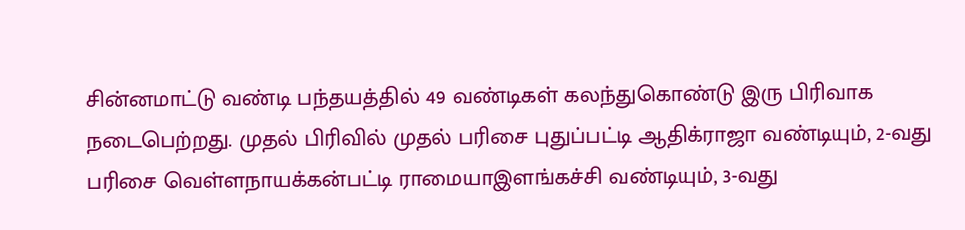சின்னமாட்டு வண்டி பந்தயத்தில் 49 வண்டிகள் கலந்துகொண்டு இரு பிரிவாக நடைபெற்றது. முதல் பிரிவில் முதல் பரிசை புதுப்பட்டி ஆதிக்ராஜா வண்டியும், 2-வது பரிசை வெள்ளநாயக்கன்பட்டி ராமையாஇளங்கச்சி வண்டியும், 3-வது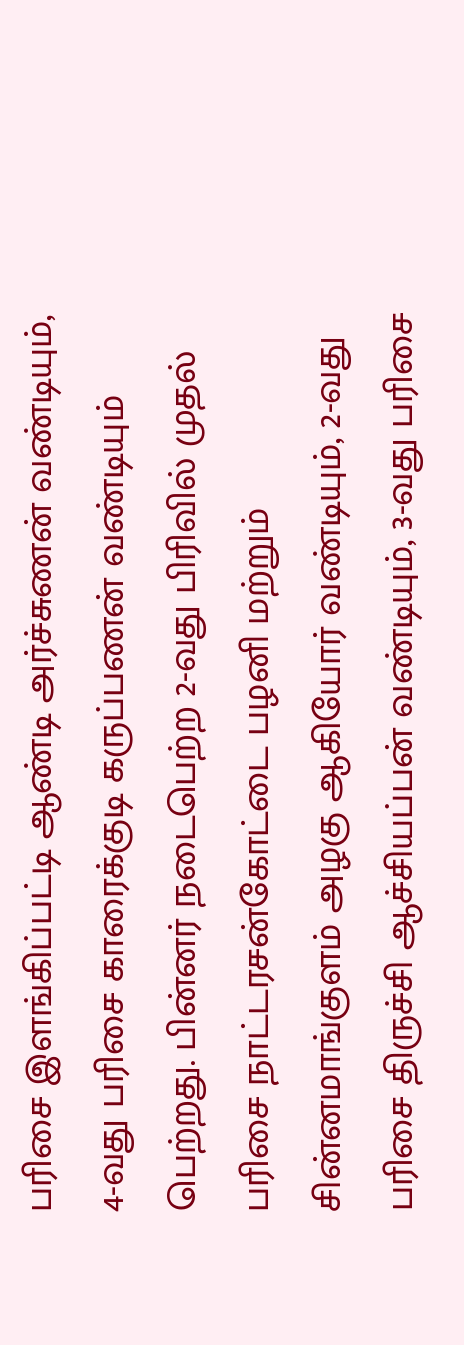பரிசை இளங்கிப்பட்டி ஆண்டி அர்ச்சுணன் வண்டியும், 4-வது பரிசை காரைக்குடி கருப்பணன் வண்டியும் பெற்றது. பின்னர் நடைபெற்ற 2-வது பிரிவில் முதல் பரிசை நாட்டரசன்கோட்டை பழனி மற்றும் சின்னமாங்குளம் அழகு ஆகியோர் வண்டியும், 2-வது பரிசை திருச்சி ஆச்சியப்பன் வண்டியும், 3-வது பரிசை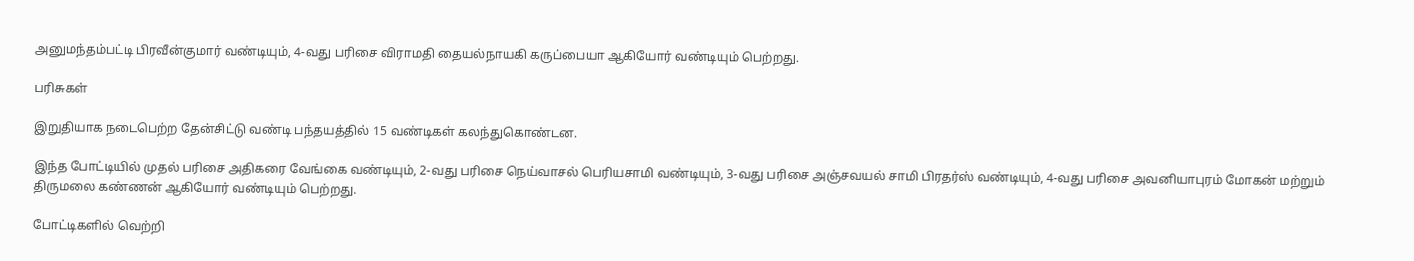அனுமந்தம்பட்டி பிரவீன்குமார் வண்டியும், 4-வது பரிசை விராமதி தையல்நாயகி கருப்பையா ஆகியோர் வண்டியும் பெற்றது.

பரிசுகள்

இறுதியாக நடைபெற்ற தேன்சிட்டு வண்டி பந்தயத்தில் 15 வண்டிகள் கலந்துகொண்டன.

இந்த போட்டியில் முதல் பரிசை அதிகரை வேங்கை வண்டியும், 2-வது பரிசை நெய்வாசல் பெரியசாமி வண்டியும், 3-வது பரிசை அஞ்சவயல் சாமி பிரதர்ஸ் வண்டியும், 4-வது பரிசை அவனியாபுரம் மோகன் மற்றும் திருமலை கண்ணன் ஆகியோர் வண்டியும் பெற்றது.

போட்டிகளில் வெற்றி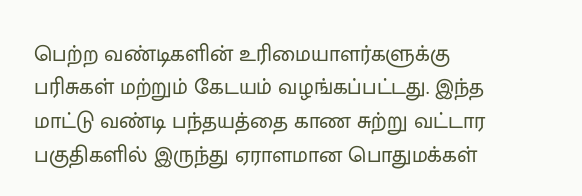பெற்ற வண்டிகளின் உரிமையாளர்களுக்கு பரிசுகள் மற்றும் கேடயம் வழங்கப்பட்டது. இந்த மாட்டு வண்டி பந்தயத்தை காண சுற்று வட்டார பகுதிகளில் இருந்து ஏராளமான பொதுமக்கள்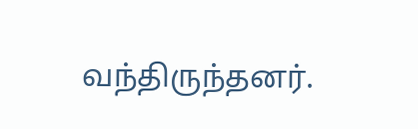வந்திருந்தனர்.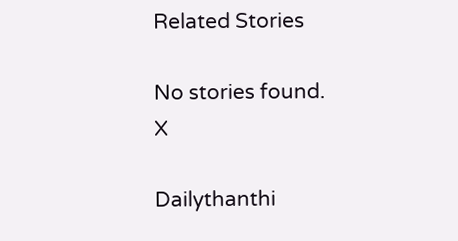Related Stories

No stories found.
X

Dailythanthi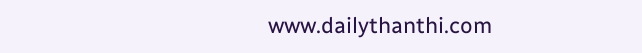www.dailythanthi.com